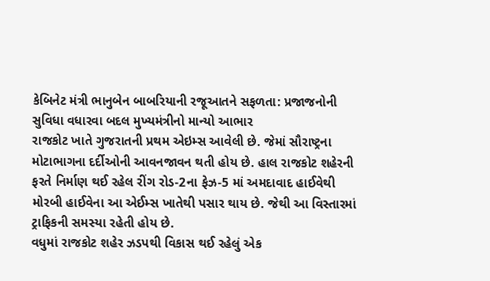કેબિનેટ મંત્રી ભાનુબેન બાબરિયાની રજૂઆતને સફળતા: પ્રજાજનોની સુવિધા વધારવા બદલ મુખ્યમંત્રીનો માન્યો આભાર
રાજકોટ ખાતે ગુજરાતની પ્રથમ એઇમ્સ આવેલી છે. જેમાં સૌરાષ્ટ્રના મોટાભાગના દર્દીઓની આવનજાવન થતી હોય છે. હાલ રાજકોટ શહેરની ફરતે નિર્માણ થઈ રહેલ રીંગ રોડ-2ના ફેઝ-5 માં અમદાવાદ હાઈવેથી મોરબી હાઈવેના આ એઈમ્સ ખાતેથી પસાર થાય છે. જેથી આ વિસ્તારમાં ટ્રાફિકની સમસ્યા રહેતી હોય છે.
વધુમાં રાજકોટ શહેર ઝડપથી વિકાસ થઈ રહેલું એક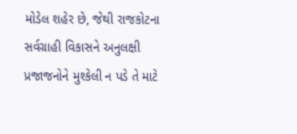મોડેલ શહેર છે, જેથી રાજકોટના સર્વગ્રાહી વિકાસને અનુલક્ષી પ્રજાજનોને મુશ્કેલી ન પડે તે માટે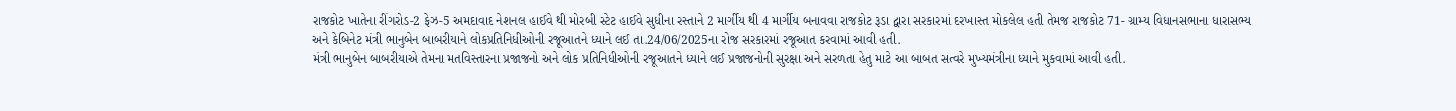રાજકોટ ખાતેના રીંગરોડ-2 ફેઝ-5 અમદાવાદ નેશનલ હાઈવે થી મોરબી સ્ટેટ હાઈવે સુધીના રસ્તાને 2 માર્ગીય થી 4 માર્ગીય બનાવવા રાજકોટ રૂડા દ્વારા સરકારમાં દરખાસ્ત મોકલેલ હતી તેમજ રાજકોટ 71- ગ્રામ્ય વિધાનસભાના ધારાસભ્ય અને કેબિનેટ મંત્રી ભાનુબેન બાબરીયાને લોકપ્રતિનિધીઓની રજૂઆતને ધ્યાને લઈ તા.24/06/2025ના રોજ સરકારમાં રજૂઆત કરવામાં આવી હતી.
મંત્રી ભાનુબેન બાબરીયાએ તેમના મતવિસ્તારના પ્રજાજનો અને લોક પ્રતિનિધીઓની રજૂઆતને ધ્યાને લઈ પ્રજાજનોની સુરક્ષા અને સરળતા હેતુ માટે આ બાબત સત્વરે મુખ્યમંત્રીના ધ્યાને મુકવામાં આવી હતી.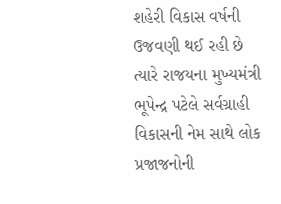શહેરી વિકાસ વર્ષની ઉજવણી થઈ રહી છે ત્યારે રાજયના મુખ્યમંત્રી ભૂપેન્દ્ર પટેલે સર્વગ્રાહી વિકાસની નેમ સાથે લોક પ્રજાજનોની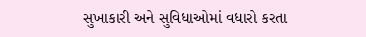સુખાકારી અને સુવિધાઓમાં વધારો કરતા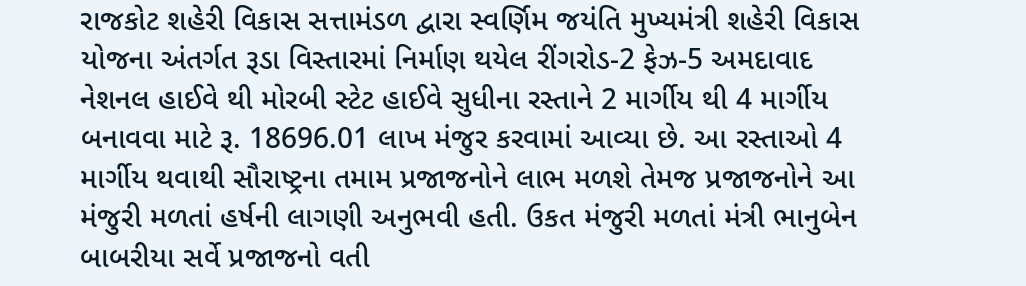રાજકોટ શહેરી વિકાસ સત્તામંડળ દ્વારા સ્વર્ણિમ જયંતિ મુખ્યમંત્રી શહેરી વિકાસ યોજના અંતર્ગત રૂડા વિસ્તારમાં નિર્માણ થયેલ રીંગરોડ-2 ફેઝ-5 અમદાવાદ નેશનલ હાઈવે થી મોરબી સ્ટેટ હાઈવે સુધીના રસ્તાને 2 માર્ગીય થી 4 માર્ગીય બનાવવા માટે રૂ. 18696.01 લાખ મંજુર કરવામાં આવ્યા છે. આ રસ્તાઓ 4 માર્ગીય થવાથી સૌરાષ્ટ્રના તમામ પ્રજાજનોને લાભ મળશે તેમજ પ્રજાજનોને આ મંજુરી મળતાં હર્ષની લાગણી અનુભવી હતી. ઉકત મંજુરી મળતાં મંત્રી ભાનુબેન બાબરીયા સર્વે પ્રજાજનો વતી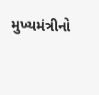મુખ્યમંત્રીનો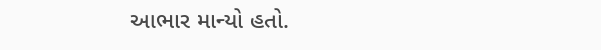આભાર માન્યો હતો.